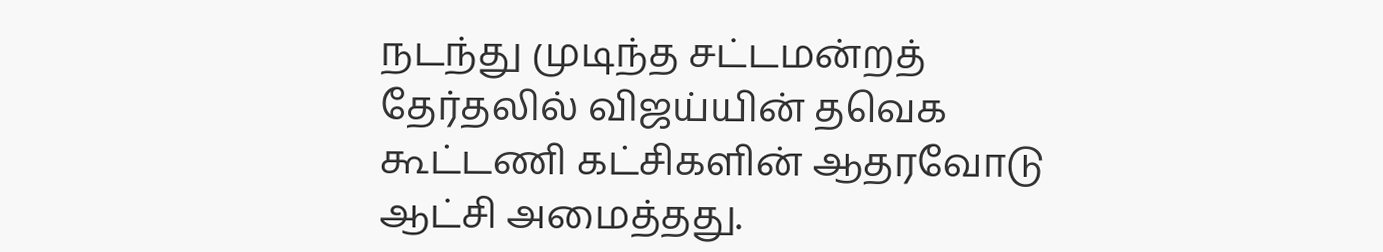நடந்து முடிந்த சட்டமன்றத் தேர்தலில் விஜய்யின் தவெக கூட்டணி கட்சிகளின் ஆதரவோடு ஆட்சி அமைத்தது.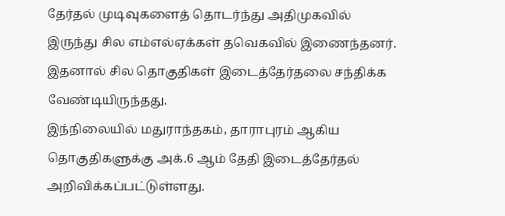தேர்தல் முடிவுகளைத் தொடர்ந்து அதிமுகவில் இருந்து சில எம்எல்ஏக்கள் தவெகவில் இணைந்தனர். இதனால் சில தொகுதிகள் இடைத்தேர்தலை சந்திக்க வேண்டியிருந்தது.
இந்நிலையில் மதுராந்தகம், தாராபுரம் ஆகிய தொகுதிகளுக்கு அக்.6 ஆம் தேதி இடைத்தேர்தல் அறிவிக்கப்பட்டுள்ளது.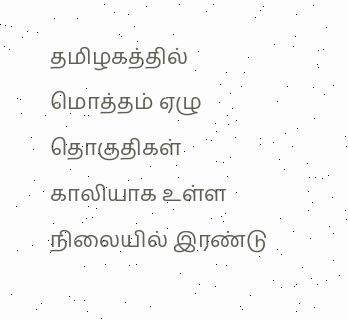தமிழகத்தில் மொத்தம் ஏழு தொகுதிகள் காலியாக உள்ள நிலையில் இரண்டு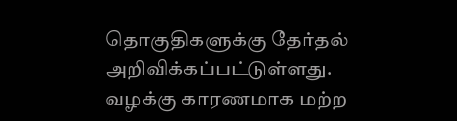தொகுதிகளுக்கு தேர்தல் அறிவிக்கப்பட்டுள்ளது.
வழக்கு காரணமாக மற்ற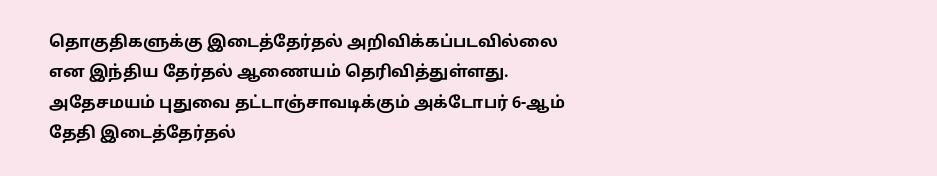தொகுதிகளுக்கு இடைத்தேர்தல் அறிவிக்கப்படவில்லை என இந்திய தேர்தல் ஆணையம் தெரிவித்துள்ளது. அதேசமயம் புதுவை தட்டாஞ்சாவடிக்கும் அக்டோபர் 6-ஆம் தேதி இடைத்தேர்தல்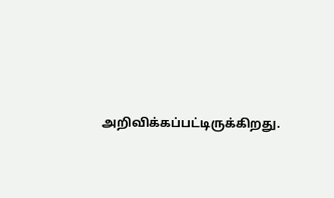அறிவிக்கப்பட்டிருக்கிறது.